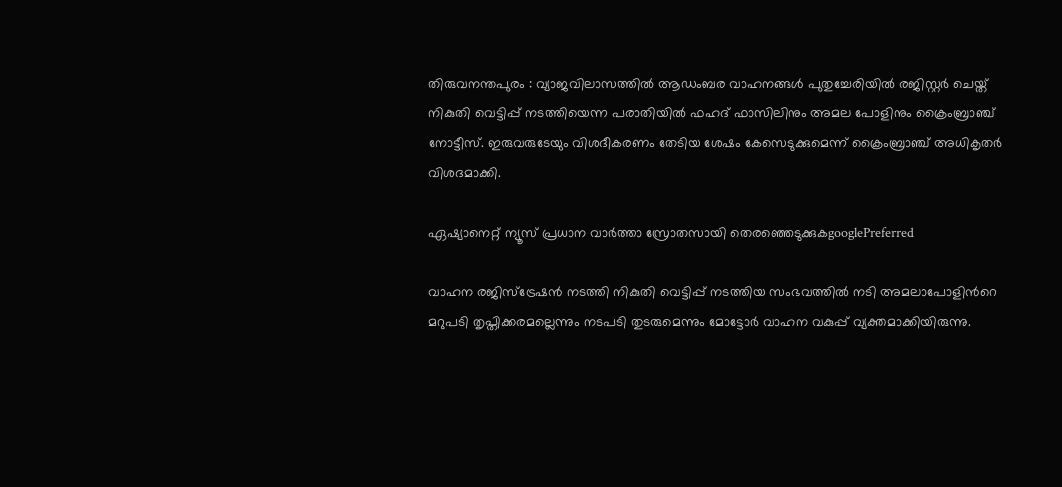തിരുവനന്തപുരം : വ്യാജവിലാസത്തില്‍ ആഡംബര വാഹനങ്ങള്‍ പുതുച്ചേരിയില്‍ രജിസ്റ്റര്‍ ചെയ്ത് നികുതി വെട്ടിപ്പ് നടത്തിയെന്ന പരാതിയില്‍ ഫഹദ് ഫാസിലിനും അമല പോളിനും ക്രൈംബ്രാഞ്ച് നോട്ടീസ്. ഇരുവരുടേയും വിശദീകരണം തേടിയ ശേഷം കേസെടുക്കുമെന്ന് ക്രൈംബ്രാഞ്ച് അധികൃതര്‍ വിശദമാക്കി.

ഏഷ്യാനെറ്റ് ന്യൂസ് പ്രധാന വാർത്താ സ്രോതസായി തെരഞ്ഞെടുക്കുകgooglePreferred

വാഹന രജിസ്‌ട്രേഷന്‍ നടത്തി നികുതി വെട്ടിപ്പ് നടത്തിയ സംഭവത്തില്‍ നടി അമലാപോളിന്‍റെ മറുപടി തൃപ്തിക്കരമല്ലെന്നും നടപടി തുടരുമെന്നും മോട്ടോര്‍ വാഹന വകുപ്പ് വ്യക്തമാക്കിയിരുന്നു.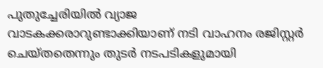പുതുച്ചേരിയില്‍ വ്യാജ വാടകക്കരാറുണ്ടാക്കിയാണ് നടി വാഹനം രജിസ്റ്റര്‍ ചെയ്തതെന്നും തുടര്‍ നടപടികളുമായി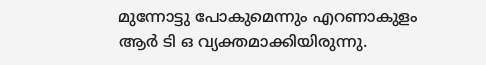മുന്നോട്ടു പോകുമെന്നും എറണാകുളം ആര്‍ ടി ഒ വ്യക്തമാക്കിയിരുന്നു.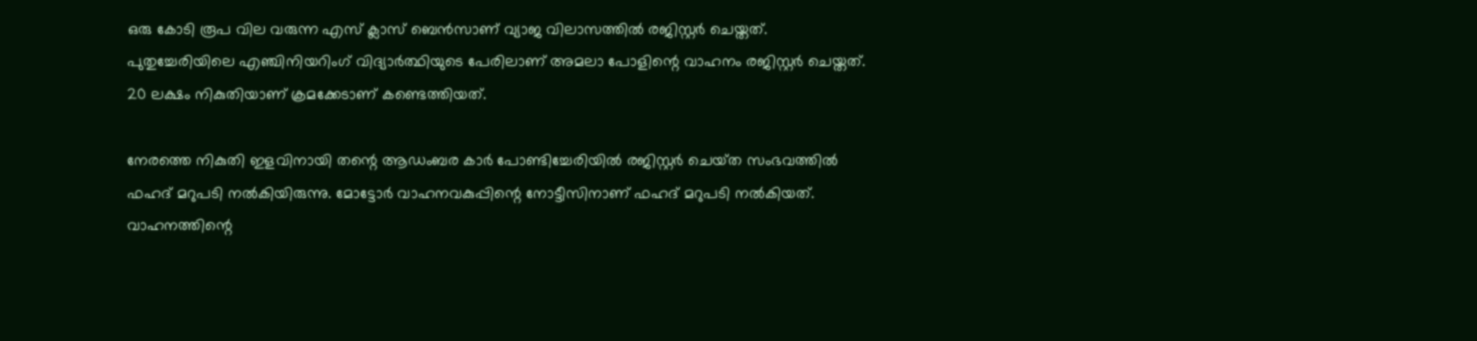ഒരു കോടി രൂപ വില വരുന്ന എസ് ക്ലാസ് ബെന്‍സാണ് വ്യാജ വിലാസത്തില്‍ രജിസ്റ്റര്‍ ചെയ്തത്. പുതുച്ചേരിയിലെ എഞ്ചിനിയറിംഗ് വിദ്യാര്‍ത്ഥിയുടെ പേരിലാണ് അമലാ പോളിന്റെ വാഹനം രജിസ്റ്റര്‍ ചെയ്തത്. 20 ലക്ഷം നികുതിയാണ് ക്രമക്കേടാണ് കണ്ടെത്തിയത്.

നേരത്തെ നികുതി ഇളവിനായി തന്റെ ആഡംബര കാര്‍ പോണ്ടിച്ചേരിയില്‍ ര‍ജിസ്റ്റര്‍ ചെയ്‍ത സംഭവത്തില്‍ ഫഹദ് മറുപടി നല്‍കിയിരുന്നു. മോട്ടോര്‍ വാഹനവകുപ്പിന്റെ നോട്ടീസിനാണ് ഫഹദ് മറുപടി നല്‍കിയത്. വാഹനത്തിന്റെ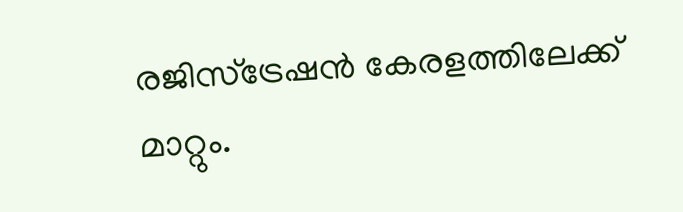രജിസ്‍ട്രേഷന്‍ കേരളത്തിലേക്ക് മാറ്റും.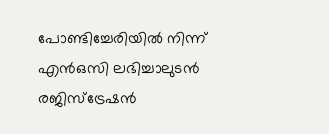പോണ്ടിച്ചേരിയില്‍ നിന്ന് എന്‍ഒസി ലഭിച്ചാലുടന്‍ രജിസ്‍ട്രേഷന്‍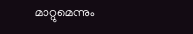മാറ്റുമെന്നും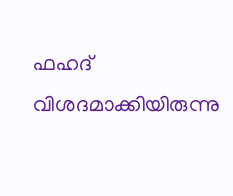ഫഹദ് വിശദമാക്കിയിരുന്നു